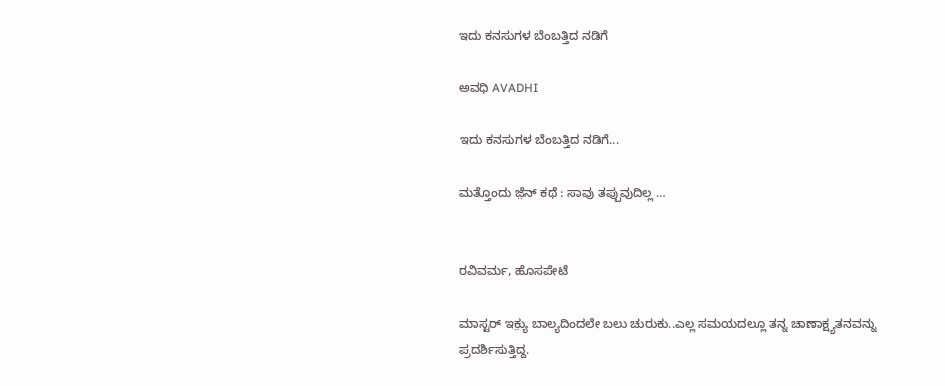ಇದು ಕನಸುಗಳ ಬೆಂಬತ್ತಿದ ನಡಿಗೆ‍

ಅವಧಿ AVADHI

ಇದು ಕನಸುಗಳ ಬೆಂಬತ್ತಿದ ನಡಿಗೆ...

ಮತ್ತೊಂದು ಜ಼ೆನ್ ಕಥೆ : ಸಾವು ತಪ್ಪುವುದಿಲ್ಲ …


ರವಿವರ್ಮ, ಹೊಸಪೇಟೆ

ಮಾಸ್ಟರ್ ಇಕ಼್ಯು ಬಾಲ್ಯದಿಂದಲೇ ಬಲು ಚುರುಕು..ಎಲ್ಲ ಸಮಯದಲ್ಲೂ ತನ್ನ ಚಾಣಾಕ್ಷ್ಯತನವನ್ನು ಪ್ರದರ್ಶಿಸುತ್ತಿದ್ದ.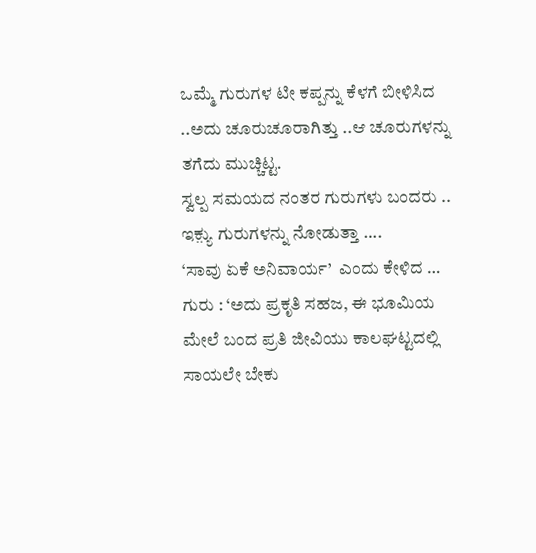ಒಮ್ಮೆ ಗುರುಗಳ ಟೀ ಕಪ್ಪನ್ನು ಕೆಳಗೆ ಬೀಳಿಸಿದ ..ಅದು ಚೂರುಚೂರಾಗಿತ್ತು ..ಆ ಚೂರುಗಳನ್ನು ತಗೆದು ಮುಚ್ಚಿಟ್ಟ.
ಸ್ವಲ್ಪ ಸಮಯದ ನಂತರ ಗುರುಗಳು ಬಂದರು ..
ಇಕ಼್ಯು ಗುರುಗಳನ್ನು ನೋಡುತ್ತಾ ….
‘ಸಾವು ಏಕೆ ಅನಿವಾರ್ಯ’  ಎಂದು ಕೇಳಿದ …
ಗುರು : ‘ಅದು ಪ್ರಕೃತಿ ಸಹಜ, ಈ ಭೂಮಿಯ ಮೇಲೆ ಬಂದ ಪ್ರತಿ ಜೀವಿಯು ಕಾಲಘಟ್ಟದಲ್ಲಿ ಸಾಯಲೇ ಬೇಕು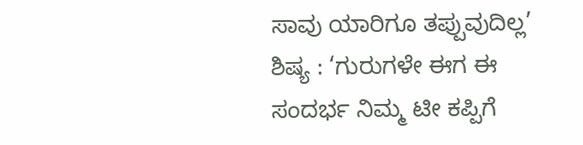ಸಾವು ಯಾರಿಗೂ ತಪ್ಪುವುದಿಲ್ಲ’
ಶಿಷ್ಯ : ‘ಗುರುಗಳೇ ಈಗ ಈ ಸಂದರ್ಭ ನಿಮ್ಮ ಟೀ ಕಪ್ಪಿಗೆ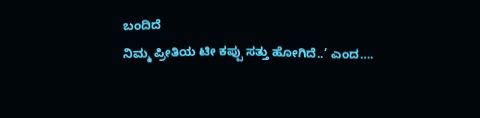ಬಂದಿದೆ
ನಿಮ್ಮ ಪ್ರೀತಿಯ ಟೀ ಕಪ್ಪು ಸತ್ತು ಹೋಗಿದೆ..’ ಎಂದ….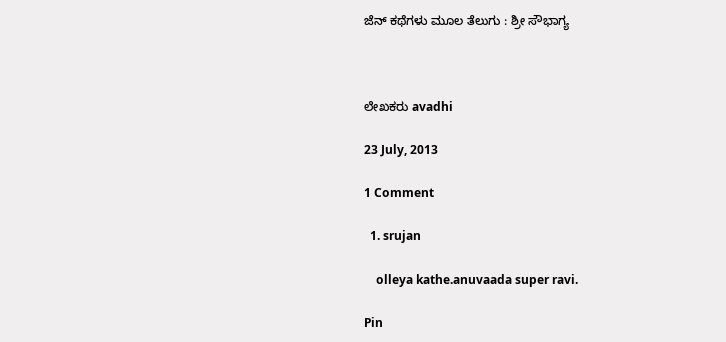ಜೆನ್ ಕಥೆಗಳು ಮೂಲ ತೆಲುಗು : ಶ್ರೀ ಸೌಭಾಗ್ಯ



ಲೇಖಕರು avadhi

23 July, 2013

1 Comment

  1. srujan

    olleya kathe.anuvaada super ravi.

Pin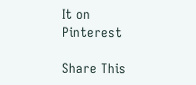It on Pinterest

Share This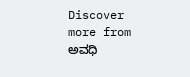Discover more from ಅವಧಿ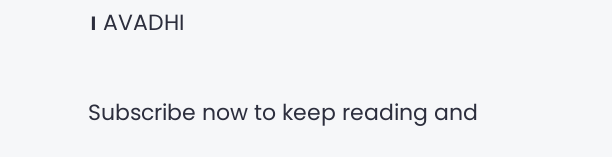। AVADHI

Subscribe now to keep reading and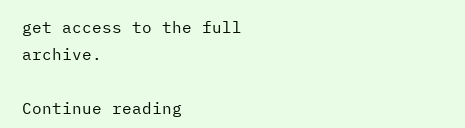get access to the full archive.

Continue reading